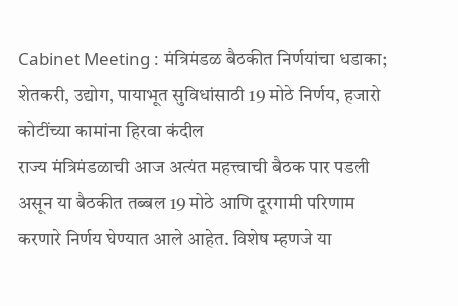Cabinet Meeting : मंत्रिमंडळ बैठकीत निर्णयांचा धडाका; शेतकरी, उद्योग, पायाभूत सुविधांसाठी 19 मोठे निर्णय, हजारो कोटींच्या कामांना हिरवा कंदील
राज्य मंत्रिमंडळाची आज अत्यंत महत्त्वाची बैठक पार पडली असून या बैठकीत तब्बल 19 मोठे आणि दूरगामी परिणाम करणारे निर्णय घेण्यात आले आहेत. विशेष म्हणजे या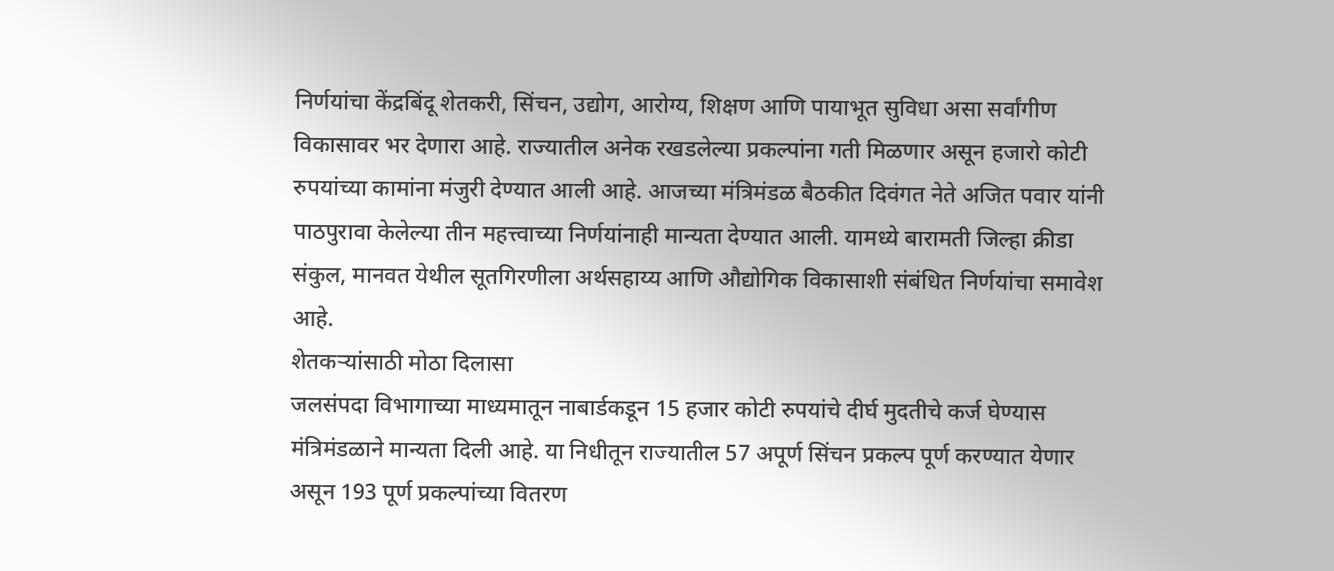निर्णयांचा केंद्रबिंदू शेतकरी, सिंचन, उद्योग, आरोग्य, शिक्षण आणि पायाभूत सुविधा असा सर्वांगीण विकासावर भर देणारा आहे. राज्यातील अनेक रखडलेल्या प्रकल्पांना गती मिळणार असून हजारो कोटी रुपयांच्या कामांना मंजुरी देण्यात आली आहे. आजच्या मंत्रिमंडळ बैठकीत दिवंगत नेते अजित पवार यांनी पाठपुरावा केलेल्या तीन महत्त्वाच्या निर्णयांनाही मान्यता देण्यात आली. यामध्ये बारामती जिल्हा क्रीडा संकुल, मानवत येथील सूतगिरणीला अर्थसहाय्य आणि औद्योगिक विकासाशी संबंधित निर्णयांचा समावेश आहे.
शेतकऱ्यांसाठी मोठा दिलासा
जलसंपदा विभागाच्या माध्यमातून नाबार्डकडून 15 हजार कोटी रुपयांचे दीर्घ मुदतीचे कर्ज घेण्यास मंत्रिमंडळाने मान्यता दिली आहे. या निधीतून राज्यातील 57 अपूर्ण सिंचन प्रकल्प पूर्ण करण्यात येणार असून 193 पूर्ण प्रकल्पांच्या वितरण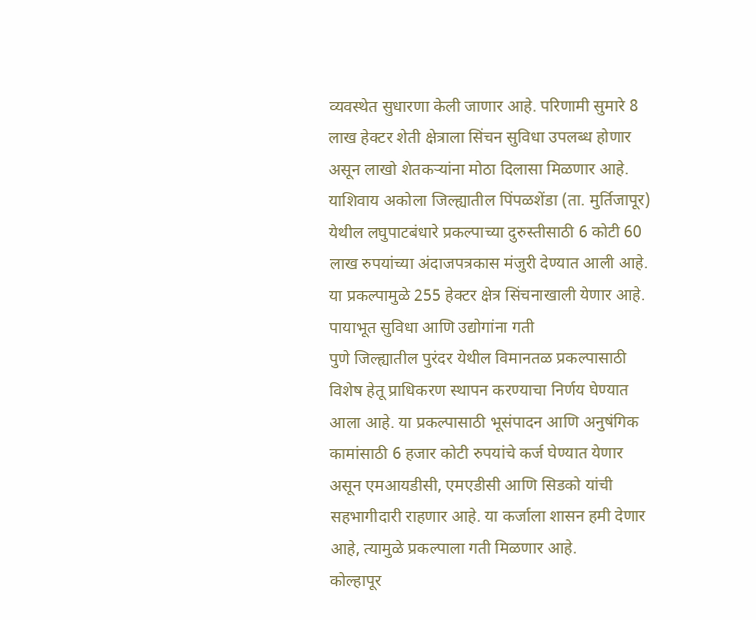व्यवस्थेत सुधारणा केली जाणार आहे. परिणामी सुमारे 8 लाख हेक्टर शेती क्षेत्राला सिंचन सुविधा उपलब्ध होणार असून लाखो शेतकऱ्यांना मोठा दिलासा मिळणार आहे. याशिवाय अकोला जिल्ह्यातील पिंपळशेंडा (ता. मुर्तिजापूर) येथील लघुपाटबंधारे प्रकल्पाच्या दुरुस्तीसाठी 6 कोटी 60 लाख रुपयांच्या अंदाजपत्रकास मंजुरी देण्यात आली आहे. या प्रकल्पामुळे 255 हेक्टर क्षेत्र सिंचनाखाली येणार आहे.
पायाभूत सुविधा आणि उद्योगांना गती
पुणे जिल्ह्यातील पुरंदर येथील विमानतळ प्रकल्पासाठी विशेष हेतू प्राधिकरण स्थापन करण्याचा निर्णय घेण्यात आला आहे. या प्रकल्पासाठी भूसंपादन आणि अनुषंगिक कामांसाठी 6 हजार कोटी रुपयांचे कर्ज घेण्यात येणार असून एमआयडीसी, एमएडीसी आणि सिडको यांची सहभागीदारी राहणार आहे. या कर्जाला शासन हमी देणार आहे, त्यामुळे प्रकल्पाला गती मिळणार आहे.
कोल्हापूर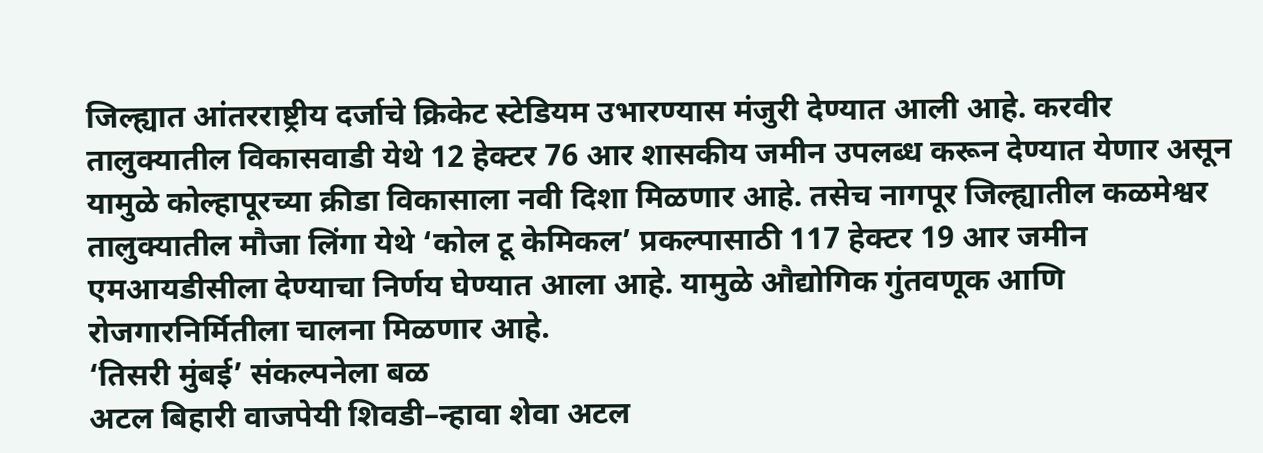जिल्ह्यात आंतरराष्ट्रीय दर्जाचे क्रिकेट स्टेडियम उभारण्यास मंजुरी देण्यात आली आहे. करवीर तालुक्यातील विकासवाडी येथे 12 हेक्टर 76 आर शासकीय जमीन उपलब्ध करून देण्यात येणार असून यामुळे कोल्हापूरच्या क्रीडा विकासाला नवी दिशा मिळणार आहे. तसेच नागपूर जिल्ह्यातील कळमेश्वर तालुक्यातील मौजा लिंगा येथे ‘कोल टू केमिकल’ प्रकल्पासाठी 117 हेक्टर 19 आर जमीन एमआयडीसीला देण्याचा निर्णय घेण्यात आला आहे. यामुळे औद्योगिक गुंतवणूक आणि रोजगारनिर्मितीला चालना मिळणार आहे.
‘तिसरी मुंबई’ संकल्पनेला बळ
अटल बिहारी वाजपेयी शिवडी–न्हावा शेवा अटल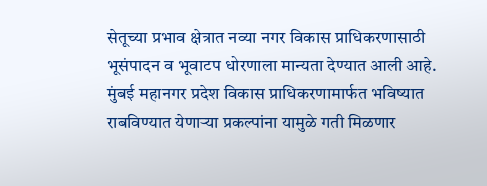सेतूच्या प्रभाव क्षेत्रात नव्या नगर विकास प्राधिकरणासाठी भूसंपादन व भूवाटप धोरणाला मान्यता देण्यात आली आहे. मुंबई महानगर प्रदेश विकास प्राधिकरणामार्फत भविष्यात राबविण्यात येणाऱ्या प्रकल्पांना यामुळे गती मिळणार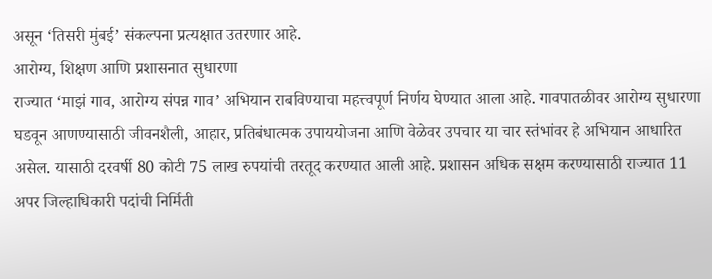असून ‘तिसरी मुंबई’ संकल्पना प्रत्यक्षात उतरणार आहे.
आरोग्य, शिक्षण आणि प्रशासनात सुधारणा
राज्यात ‘माझं गाव, आरोग्य संपन्न गाव’ अभियान राबविण्याचा महत्त्वपूर्ण निर्णय घेण्यात आला आहे. गावपातळीवर आरोग्य सुधारणा घडवून आणण्यासाठी जीवनशैली, आहार, प्रतिबंधात्मक उपाययोजना आणि वेळेवर उपचार या चार स्तंभांवर हे अभियान आधारित असेल. यासाठी दरवर्षी 80 कोटी 75 लाख रुपयांची तरतूद करण्यात आली आहे. प्रशासन अधिक सक्षम करण्यासाठी राज्यात 11 अपर जिल्हाधिकारी पदांची निर्मिती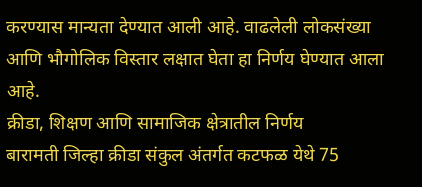करण्यास मान्यता देण्यात आली आहे. वाढलेली लोकसंख्या आणि भौगोलिक विस्तार लक्षात घेता हा निर्णय घेण्यात आला आहे.
क्रीडा, शिक्षण आणि सामाजिक क्षेत्रातील निर्णय
बारामती जिल्हा क्रीडा संकुल अंतर्गत कटफळ येथे 75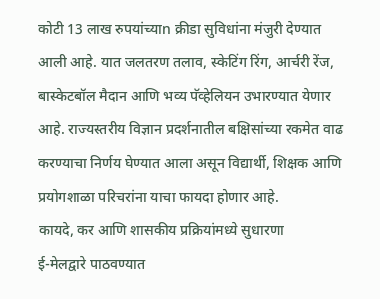कोटी 13 लाख रुपयांच्याn क्रीडा सुविधांना मंजुरी देण्यात आली आहे. यात जलतरण तलाव, स्केटिंग रिंग, आर्चरी रेंज, बास्केटबॉल मैदान आणि भव्य पॅव्हेलियन उभारण्यात येणार आहे. राज्यस्तरीय विज्ञान प्रदर्शनातील बक्षिसांच्या रकमेत वाढ करण्याचा निर्णय घेण्यात आला असून विद्यार्थी, शिक्षक आणि प्रयोगशाळा परिचरांना याचा फायदा होणार आहे.
कायदे, कर आणि शासकीय प्रक्रियांमध्ये सुधारणा
ई-मेलद्वारे पाठवण्यात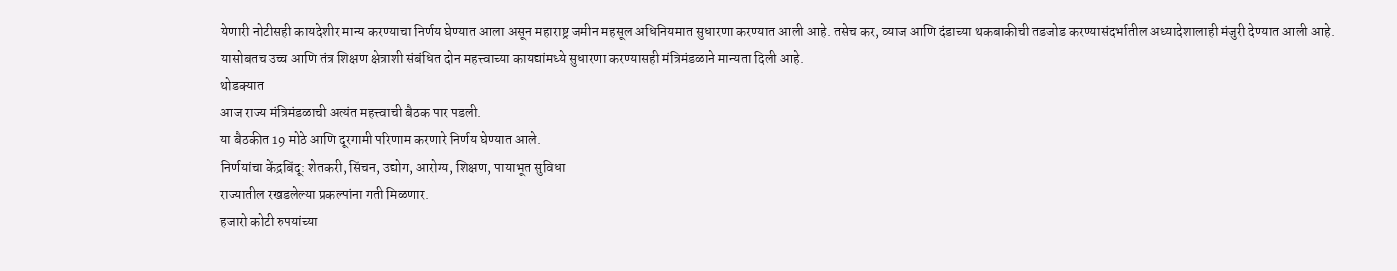येणारी नोटीसही कायदेशीर मान्य करण्याचा निर्णय घेण्यात आला असून महाराष्ट्र जमीन महसूल अधिनियमात सुधारणा करण्यात आली आहे. तसेच कर, व्याज आणि दंडाच्या थकबाकीची तडजोड करण्यासंदर्भातील अध्यादेशालाही मंजुरी देण्यात आली आहे. यासोबतच उच्च आणि तंत्र शिक्षण क्षेत्राशी संबंधित दोन महत्त्वाच्या कायद्यांमध्ये सुधारणा करण्यासही मंत्रिमंडळाने मान्यता दिली आहे.
थोडक्यात
आज राज्य मंत्रिमंडळाची अत्यंत महत्त्वाची बैठक पार पडली.
या बैठकीत 19 मोठे आणि दूरगामी परिणाम करणारे निर्णय घेण्यात आले.
निर्णयांचा केंद्रबिंदू: शेतकरी, सिंचन, उद्योग, आरोग्य, शिक्षण, पायाभूत सुविधा
राज्यातील रखडलेल्या प्रकल्पांना गती मिळणार.
हजारो कोटी रुपयांच्या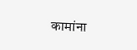कामांना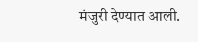मंजुरी देण्यात आली.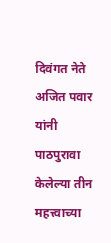दिवंगत नेते अजित पवार यांनी पाठपुरावा केलेल्या तीन महत्त्वाच्या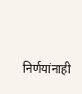निर्णयांनाही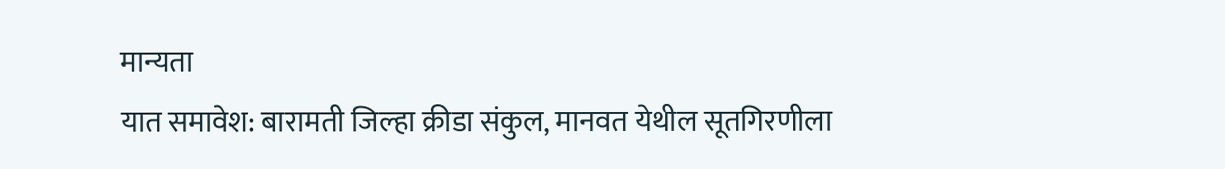मान्यता
यात समावेश: बारामती जिल्हा क्रीडा संकुल, मानवत येथील सूतगिरणीला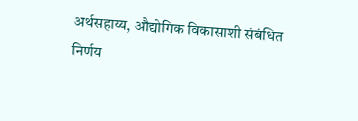अर्थसहाय्य, औद्योगिक विकासाशी संबंधित निर्णय